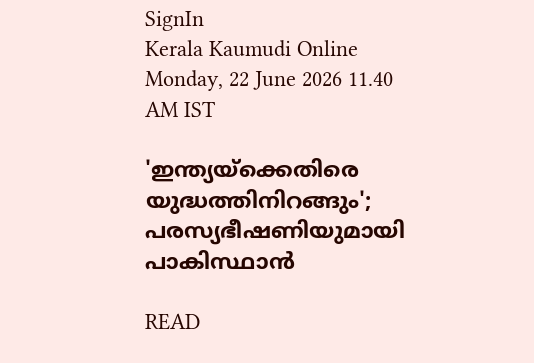SignIn
Kerala Kaumudi Online
Monday, 22 June 2026 11.40 AM IST

'ഇന്ത്യയ്‌ക്കെതിരെ യുദ്ധത്തിനിറങ്ങും'; പരസ്യഭീഷണിയുമായി പാകിസ്ഥാൻ

READ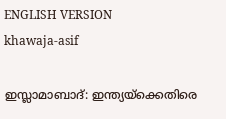ENGLISH VERSION
khawaja-asif

ഇസ്ലാമാബാദ്: ഇന്ത്യയ്‌ക്കെതിരെ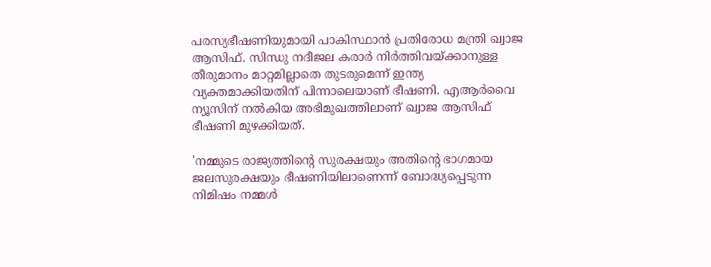പരസ്യഭീഷണിയുമായി പാകിസ്ഥാൻ പ്രതിരോധ മന്ത്രി ഖ്വാജ ആസിഫ്. സിന്ധു നദീജല കരാർ നിർത്തിവയ്‌ക്കാനുള്ള തീരുമാനം മാറ്റമില്ലാതെ തുടരുമെന്ന് ഇന്ത്യ വ്യക്തമാക്കിയതിന് പിന്നാലെയാണ് ഭീഷണി. എആർവൈ ന്യൂസിന് നൽകിയ അഭിമുഖത്തിലാണ് ഖ്വാജ ആസിഫ് ഭീഷണി മുഴക്കിയത്.

'നമ്മുടെ രാജ്യത്തിന്റെ സുരക്ഷയും അതിന്റെ ഭാഗമായ ജലസുരക്ഷയും ഭീഷണിയിലാണെന്ന് ബോദ്ധ്യപ്പെടുന്ന നിമിഷം നമ്മൾ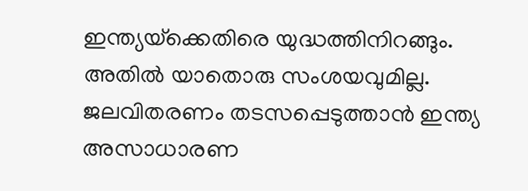ഇന്ത്യയ്‌ക്കെതിരെ യുദ്ധത്തിനിറങ്ങും. അതിൽ യാതൊരു സംശയവുമില്ല. ജലവിതരണം തടസപ്പെടുത്താൻ ഇന്ത്യ അസാധാരണ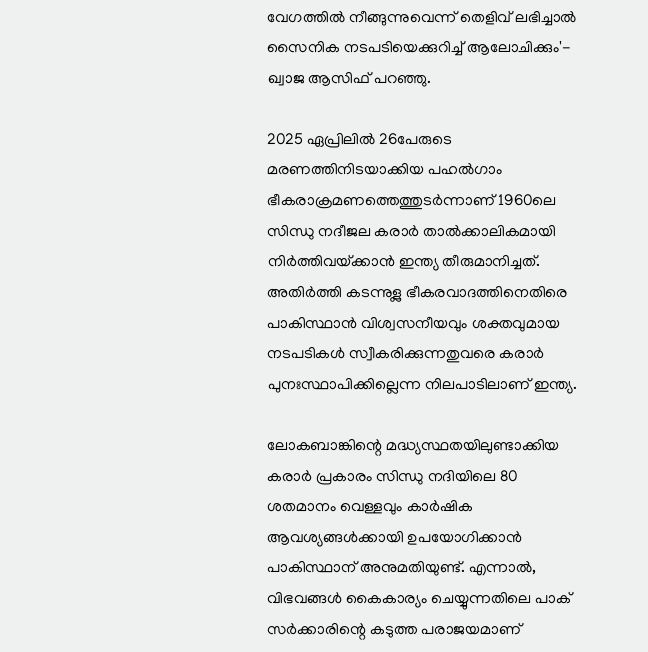വേഗത്തിൽ നീങ്ങുന്നുവെന്ന് തെളിവ് ലഭിച്ചാൽ സൈനിക നടപടിയെക്കുറിച്ച് ആലോചിക്കും'- ഖ്വാജ ആസിഫ് പറഞ്ഞു.

2025 ഏപ്രിലിൽ 26പേരുടെ മരണത്തിനിടയാക്കിയ പഹൽഗാം ഭീകരാക്രമണത്തെത്തുടർന്നാണ് 1960ലെ സിന്ധു നദീജല കരാർ താൽക്കാലികമായി നിർത്തിവയ്‌ക്കാൻ ഇന്ത്യ തീരുമാനിച്ചത്. അതിർത്തി കടന്നുള്ല ഭീകരവാദത്തിനെതിരെ പാകിസ്ഥാൻ വിശ്വസനീയവും ശക്തവുമായ നടപടികൾ സ്വീകരിക്കുന്നതുവരെ കരാർ പുനഃസ്ഥാപിക്കില്ലെന്ന നിലപാടിലാണ് ഇന്ത്യ.

ലോകബാങ്കിന്റെ മദ്ധ്യസ്ഥതയിലുണ്ടാക്കിയ കരാർ പ്രകാരം സിന്ധു നദിയിലെ 80 ശതമാനം വെള്ളവും കാർഷിക ആവശ്യങ്ങൾക്കായി ഉപയോഗിക്കാൻ പാകിസ്ഥാന് അനുമതിയുണ്ട്. എന്നാൽ, വിഭവങ്ങൾ കൈകാര്യം ചെയ്യുന്നതിലെ പാക് സർക്കാരിന്റെ കടുത്ത പരാജയമാണ്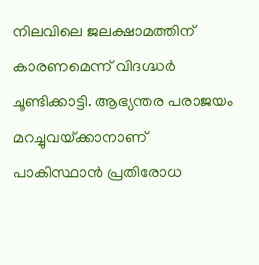നിലവിലെ ജലക്ഷാമത്തിന് കാരണമെന്ന് വിദഗ്ദ്ധർ ചൂണ്ടിക്കാട്ടി. ആഭ്യന്തര പരാജയം മറച്ചുവയ്‌ക്കാനാണ് പാകിസ്ഥാൻ പ്രതിരോധ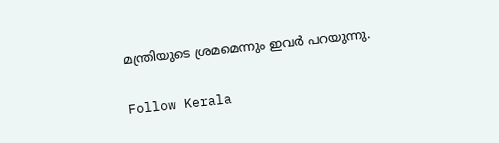മന്ത്രിയുടെ ശ്രമമെന്നും ഇവർ പറയുന്നു.

Follow Kerala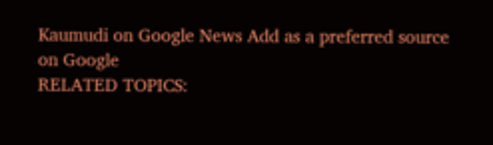Kaumudi on Google News Add as a preferred source on Google
RELATED TOPICS: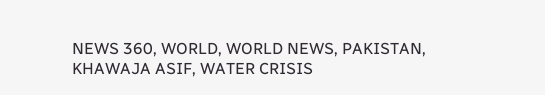NEWS 360, WORLD, WORLD NEWS, PAKISTAN, KHAWAJA ASIF, WATER CRISIS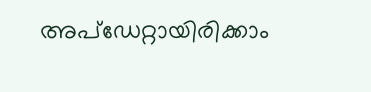അപ്ഡേറ്റായിരിക്കാം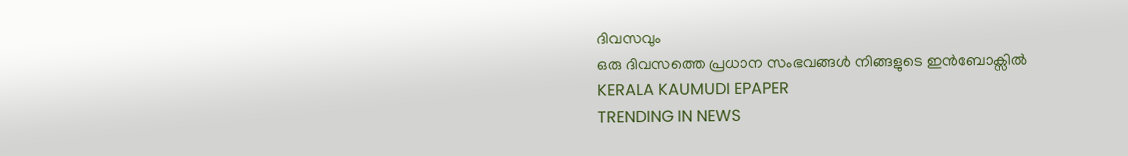ദിവസവും
ഒരു ദിവസത്തെ പ്രധാന സംഭവങ്ങൾ നിങ്ങളുടെ ഇൻബോക്സിൽ
KERALA KAUMUDI EPAPER
TRENDING IN NEWS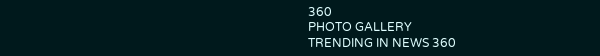360
PHOTO GALLERY
TRENDING IN NEWS 360